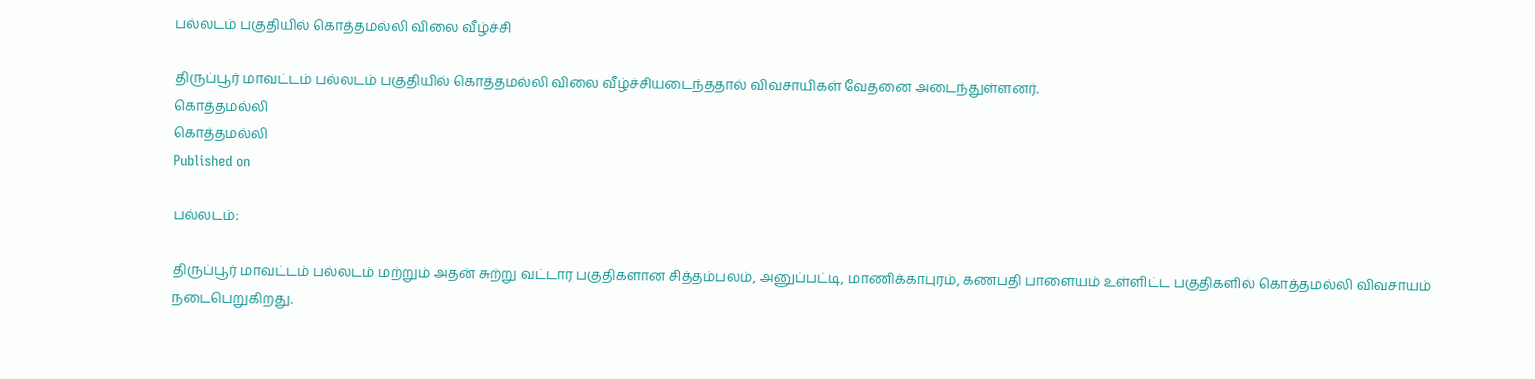பல்லடம் பகுதியில் கொத்தமல்லி விலை வீழ்ச்சி

திருப்பூர் மாவட்டம் பல்லடம் பகுதியில் கொத்தமல்லி விலை வீழ்ச்சியடைந்ததால் விவசாயிகள் வேதனை அடைந்துள்ளனர்.
கொத்தமல்லி
கொத்தமல்லி
Published on

பல்லடம்:

திருப்பூர் மாவட்டம் பல்லடம் மற்றும் அதன் சுற்று வட்டார பகுதிகளான சித்தம்பலம், அனுப்பட்டி, மாணிக்காபுரம், கணபதி பாளையம் உள்ளிட்ட பகுதிகளில் கொத்தமல்லி விவசாயம் நடைபெறுகிறது.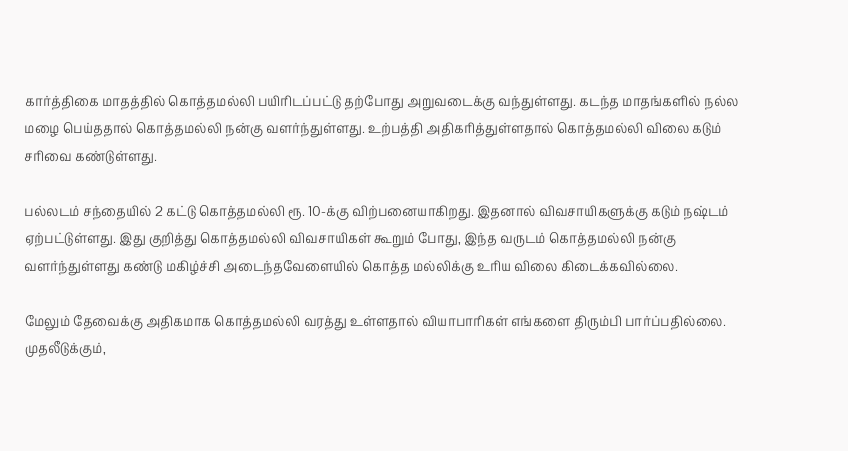கார்த்திகை மாதத்தில் கொத்தமல்லி பயிரிடப்பட்டு தற்போது அறுவடைக்கு வந்துள்ளது. கடந்த மாதங்களில் நல்ல மழை பெய்ததால் கொத்தமல்லி நன்கு வளர்ந்துள்ளது. உற்பத்தி அதிகரித்துள்ளதால் கொத்தமல்லி விலை கடும் சரிவை கண்டுள்ளது.

பல்லடம் சந்தையில் 2 கட்டு கொத்தமல்லி ரூ. 10-க்கு விற்பனையாகிறது. இதனால் விவசாயிகளுக்கு கடும் நஷ்டம் ஏற்பட்டுள்ளது. இது குறித்து கொத்தமல்லி விவசாயிகள் கூறும் போது, இந்த வருடம் கொத்தமல்லி நன்கு வளர்ந்துள்ளது கண்டு மகிழ்ச்சி அடைந்தவேளையில் கொத்த மல்லிக்கு உரிய விலை கிடைக்கவில்லை.

மேலும் தேவைக்கு அதிகமாக கொத்தமல்லி வரத்து உள்ளதால் வியாபாரிகள் எங்களை திரும்பி பார்ப்பதில்லை. முதலீடுக்கும்,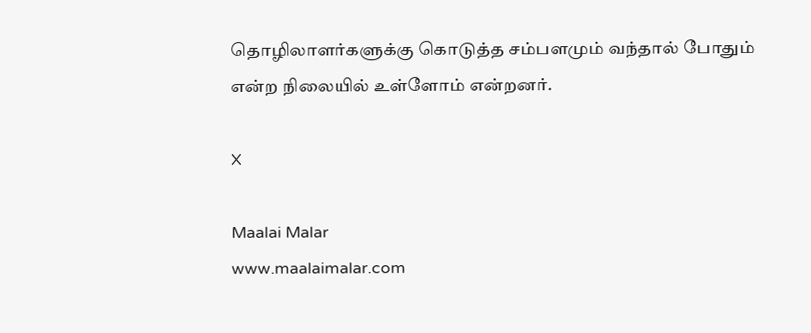தொழிலாளர்களுக்கு கொடுத்த சம்பளமும் வந்தால் போதும் என்ற நிலையில் உள்ளோம் என்றனர்.

X

Maalai Malar
www.maalaimalar.com